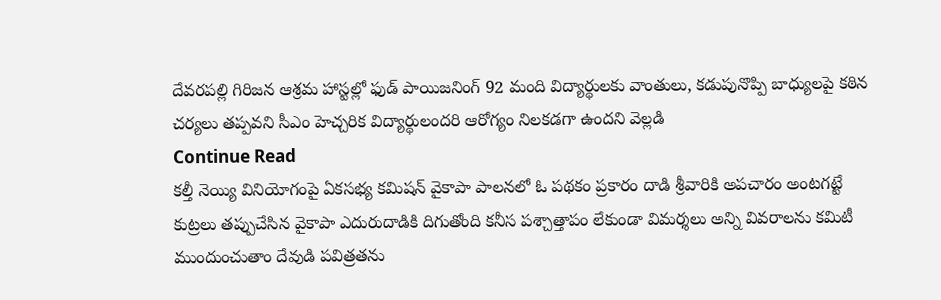దేవరపల్లి గిరిజన ఆశ్రమ హాస్టల్లో ఫుడ్ పాయిజనింగ్ 92 మంది విద్యార్థులకు వాంతులు, కడుపునొప్పి బాధ్యులపై కఠిన చర్యలు తప్పవని సీఎం హెచ్చరిక విద్యార్థులందరి ఆరోగ్యం నిలకడగా ఉందని వెల్లడి
Continue Read
కల్తీ నెయ్యి వినియోగంపై ఏకసభ్య కమిషన్ వైకాపా పాలనలో ఓ పథకం ప్రకారం దాడి శ్రీవారికి అపచారం అంటగట్టే కుట్రలు తప్పుచేసిన వైకాపా ఎదురుదాడికి దిగుతోంది కనీస పశ్చాత్తాపం లేకుండా విమర్శలు అన్ని వివరాలను కమిటీ ముందుంచుతాం దేవుడి పవిత్రతను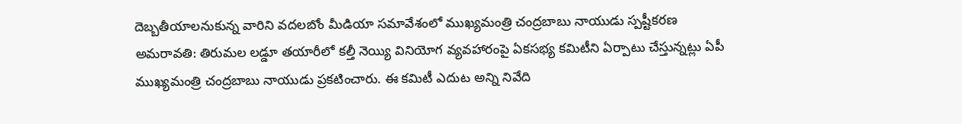దెబ్బతీయాలనుకున్న వారిని వదలబోం మీడియా సమావేశంలో ముఖ్యమంత్రి చంద్రబాబు నాయుడు స్పష్టీకరణ అమరావతి: తిరుమల లడ్డూ తయారీలో కల్తీ నెయ్యి వినియోగ వ్యవహారంపై ఏకసభ్య కమిటీని ఏర్పాటు చేస్తున్నట్లు ఏపీ ముఖ్యమంత్రి చంద్రబాబు నాయుడు ప్రకటించారు. ఈ కమిటీ ఎదుట అన్ని నివేది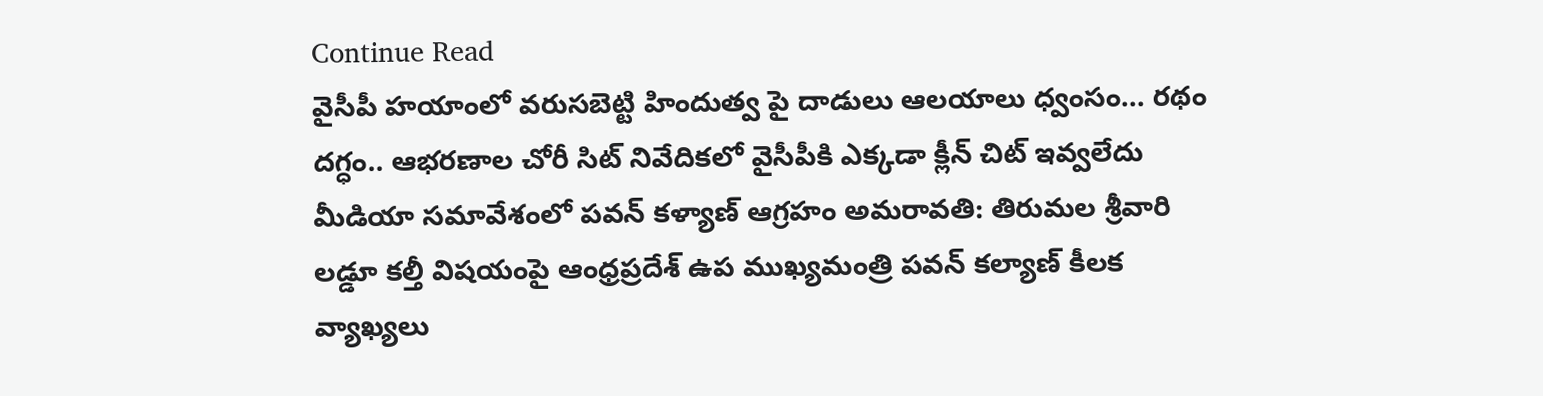Continue Read
వైసీపీ హయాంలో వరుసబెట్టి హిందుత్వ పై దాడులు ఆలయాలు ధ్వంసం... రథం దగ్ధం.. ఆభరణాల చోరీ సిట్ నివేదికలో వైసీపీకి ఎక్కడా క్లీన్ చిట్ ఇవ్వలేదు మీడియా సమావేశంలో పవన్ కళ్యాణ్ ఆగ్రహం అమరావతి: తిరుమల శ్రీవారి లడ్డూ కల్తీ విషయంపై ఆంధ్రప్రదేశ్ ఉప ముఖ్యమంత్రి పవన్ కల్యాణ్ కీలక వ్యాఖ్యలు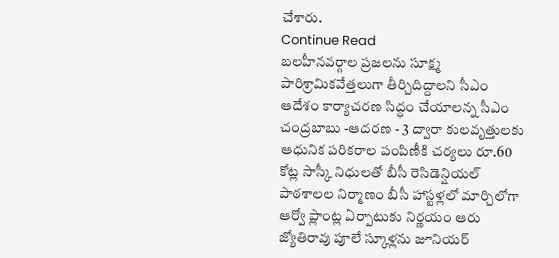చేశారు.
Continue Read
బలహీనవర్గాల ప్రజలను సూక్ష్మ పారిశ్రామికవేత్తలుగా తీర్చిదిద్దాలని సీఎం ఆదేశం కార్యాచరణ సిద్ధం చేయాలన్న సీఎం చంద్రబాబు -ఆదరణ - 3 ద్వారా కులవృత్తులకు ఆధునిక పరికరాల పంపిణీకి చర్యలు రూ.60 కోట్ల సాస్కీ నిధులతో బీసీ రెసిడెన్షియల్ పాఠశాలల నిర్మాణం బీసీ హాస్టళ్లలో మార్చిలోగా ఆర్వో ప్లాంట్ల ఏర్పాటుకు నిర్ణయం ఆరు జ్యోతిరావు పూలే స్కూళ్లను జూనియర్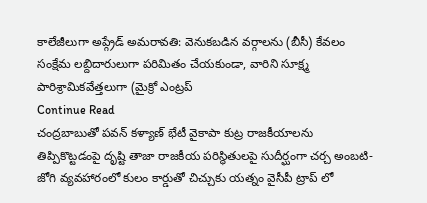కాలేజీలుగా అప్గ్రేడ్ అమరావతి: వెనుకబడిన వర్గాలను (బీసీ) కేవలం సంక్షేమ లబ్దిదారులుగా పరిమితం చేయకుండా, వారిని సూక్ష్మ పారిశ్రామికవేత్తలుగా (మైక్రో ఎంట్రప్
Continue Read
చంద్రబాబుతో పవన్ కళ్యాణ్ భేటీ వైకాపా కుట్ర రాజకీయాలను తిప్పికొట్టడంపై దృష్టి తాజా రాజకీయ పరిస్థితులపై సుదీర్ఘంగా చర్చ అంబటి-జోగి వ్యవహారంలో కులం కార్డుతో చిచ్చుకు యత్నం వైసీపీ ట్రాప్ లో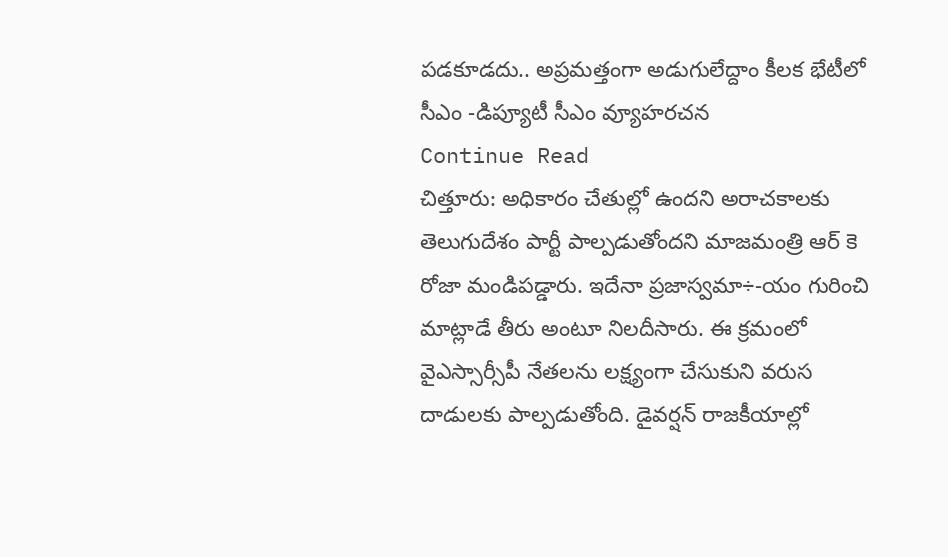పడకూడదు.. అప్రమత్తంగా అడుగులేద్దాం కీలక భేటీలో సీఎం -డిప్యూటీ సీఎం వ్యూహరచన
Continue Read
చిత్తూరు: అధికారం చేతుల్లో ఉందని అరాచకాలకు తెలుగుదేశం పార్టీ పాల్పడుతోందని మాజమంత్రి ఆర్ కె రోజా మండిపడ్డారు. ఇదేనా ప్రజాస్వమా÷-యం గురించి మాట్లాడే తీరు అంటూ నిలదీసారు. ఈ క్రమంలో వైఎస్సార్సీపీ నేతలను లక్ష్యంగా చేసుకుని వరుస దాడులకు పాల్పడుతోంది. డైవర్షన్ రాజకీయాల్లో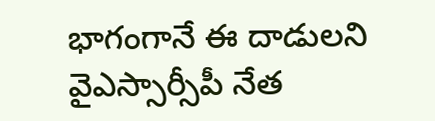భాగంగానే ఈ దాడులని వైఎస్సార్సీపీ నేత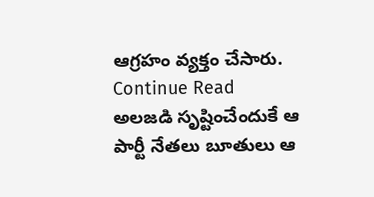ఆగ్రహం వ్యక్తం చేసారు.
Continue Read
అలజడి సృష్టించేందుకే ఆ పార్టీ నేతలు బూతులు ఆ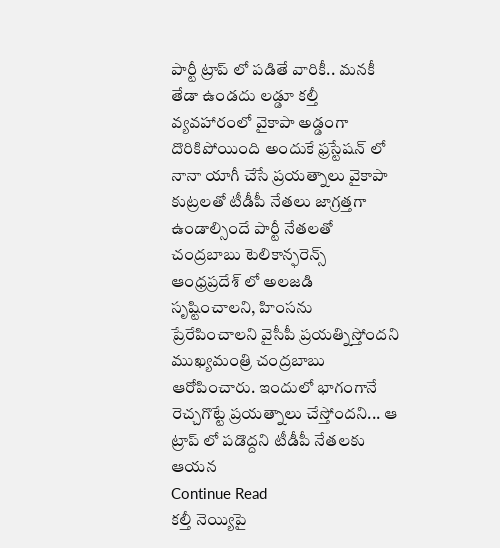పార్టీ ట్రాప్ లో పడితే వారికీ.. మనకీ తేడా ఉండదు లడ్డూ కల్తీ వ్యవహారంలో వైకాపా అడ్డంగా దొరికిపోయింది అందుకే ఫ్రస్టేషన్ లో నానా యాగీ చేసే ప్రయత్నాలు వైకాపా కుట్రలతో టీడీపీ నేతలు జాగ్రత్తగా ఉండాల్సిందే పార్టీ నేతలతో చంద్రబాబు టెలికాన్ఫరెన్స్ ఆంధ్రప్రదేశ్ లో అలజడి సృష్టించాలని, హింసను ప్రేరేపించాలని వైసీపీ ప్రయత్నిస్తోందని ముఖ్యమంత్రి చంద్రబాబు ఆరోపించారు. ఇందులో భాగంగానే రెచ్చగొట్టే ప్రయత్నాలు చేస్తోందని... ఆ ట్రాప్ లో పడొద్దని టీడీపీ నేతలకు ఆయన
Continue Read
కల్తీ నెయ్యిపై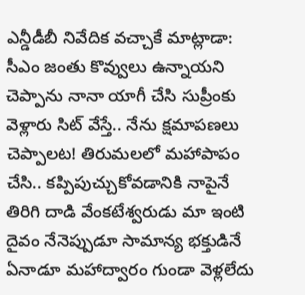ఎన్డీడీబీ నివేదిక వచ్చాకే మాట్లాడా: సీఎం జంతు కొవ్వులు ఉన్నాయని చెప్పాను నానా యాగీ చేసి సుప్రీంకు వెళ్లారు సిట్ వేస్తే.. నేను క్షమాపణలు చెప్పాలట! తిరుమలలో మహాపాపం చేసి.. కప్పిపుచ్చుకోవడానికి నాపైనే తిరిగి దాడి వేంకటేశ్వరుడు మా ఇంటి దైవం నేనెప్పుడూ సామాన్య భక్తుడినే ఏనాడూ మహాద్వారం గుండా వెళ్లలేదు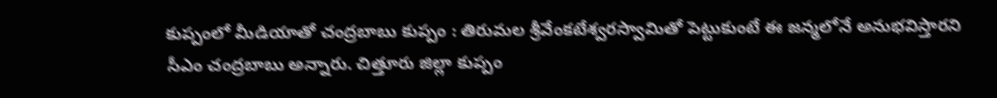కుప్పంలో మీడియాతో చంద్రబాబు కుప్పం : తిరుమల శ్రీవేంకటేశ్వరస్వామితో పెట్టుకుంటే ఈ జన్మలోనే అనుభవిస్తారని సీఎం చంద్రబాబు అన్నారు. చిత్తూరు జిల్లా కుప్పం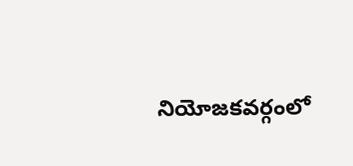నియోజకవర్గంలో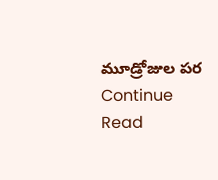మూడ్రోజుల పర
Continue Read